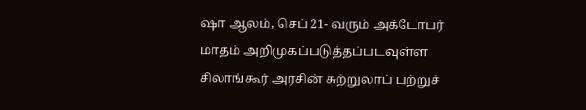ஷா ஆலம், செப் 21- வரும் அக்டோபர் மாதம் அறிமுகப்படுத்தப்படவுள்ள சிலாங்கூர் அரசின் சுற்றுலாப் பற்றுச்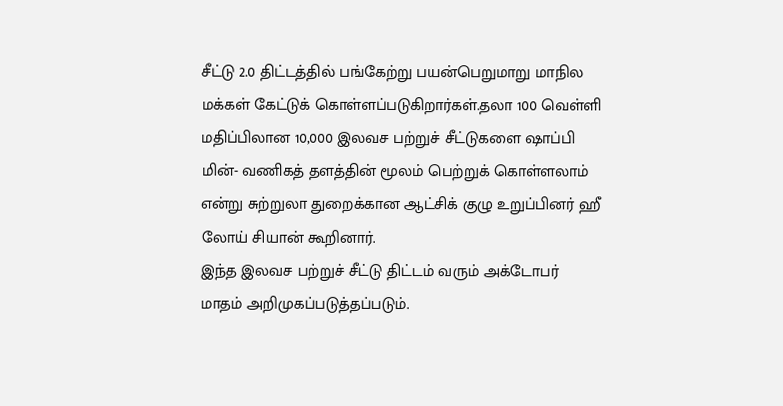சீட்டு 2.0 திட்டத்தில் பங்கேற்று பயன்பெறுமாறு மாநில மக்கள் கேட்டுக் கொள்ளப்படுகிறார்கள்.தலா 100 வெள்ளி மதிப்பிலான 10,000 இலவச பற்றுச் சீட்டுகளை ஷாப்பி மின்- வணிகத் தளத்தின் மூலம் பெற்றுக் கொள்ளலாம் என்று சுற்றுலா துறைக்கான ஆட்சிக் குழு உறுப்பினர் ஹீ லோய் சியான் கூறினார்.
இந்த இலவச பற்றுச் சீட்டு திட்டம் வரும் அக்டோபர் மாதம் அறிமுகப்படுத்தப்படும்.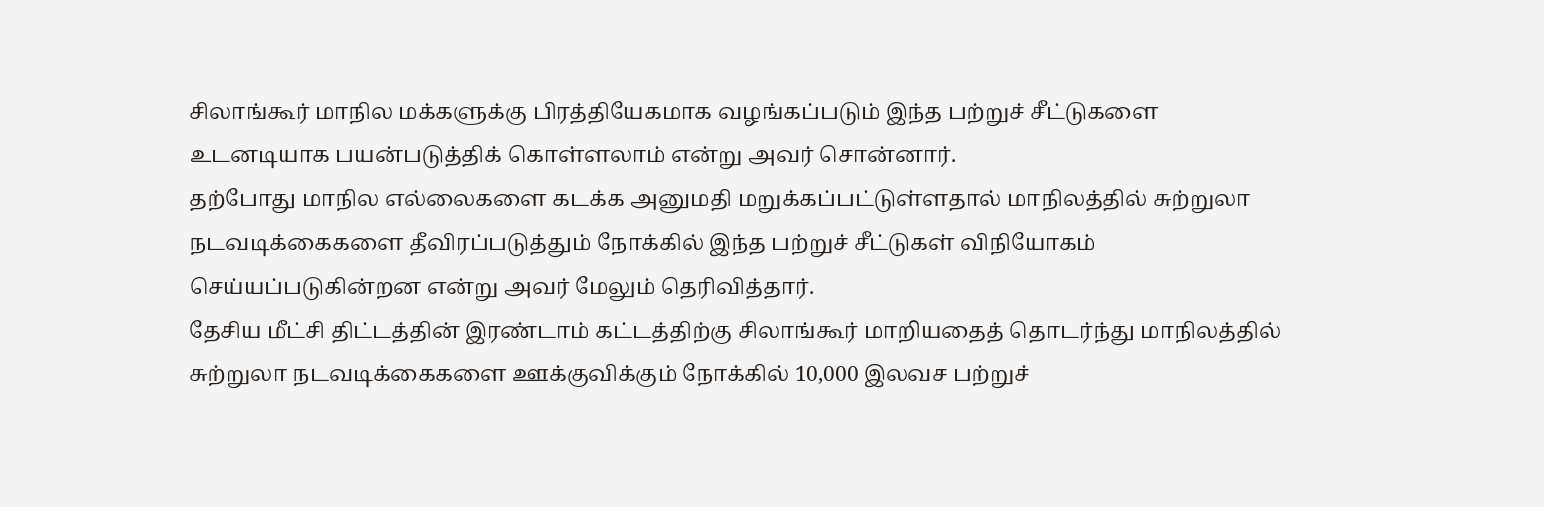சிலாங்கூர் மாநில மக்களுக்கு பிரத்தியேகமாக வழங்கப்படும் இந்த பற்றுச் சீட்டுகளை உடனடியாக பயன்படுத்திக் கொள்ளலாம் என்று அவர் சொன்னார்.
தற்போது மாநில எல்லைகளை கடக்க அனுமதி மறுக்கப்பட்டுள்ளதால் மாநிலத்தில் சுற்றுலா நடவடிக்கைகளை தீவிரப்படுத்தும் நோக்கில் இந்த பற்றுச் சீட்டுகள் விநியோகம் செய்யப்படுகின்றன என்று அவர் மேலும் தெரிவித்தார்.
தேசிய மீட்சி திட்டத்தின் இரண்டாம் கட்டத்திற்கு சிலாங்கூர் மாறியதைத் தொடர்ந்து மாநிலத்தில் சுற்றுலா நடவடிக்கைகளை ஊக்குவிக்கும் நோக்கில் 10,000 இலவச பற்றுச்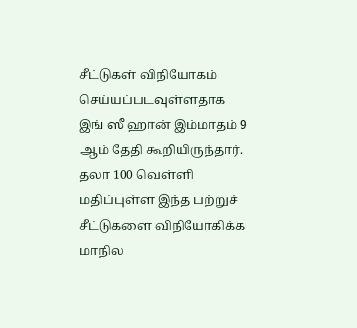சீட்டுகள் விநியோகம் செய்யப்படவுள்ளதாக இங் ஸீ ஹான் இம்மாதம் 9 ஆம் தேதி கூறியிருந்தார்.
தலா 100 வெள்ளி மதிப்புள்ள இந்த பற்றுச் சீட்டுகளை விநியோகிக்க மாநில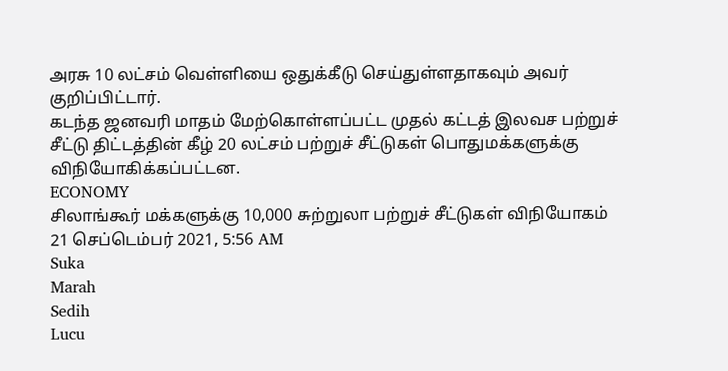அரசு 10 லட்சம் வெள்ளியை ஒதுக்கீடு செய்துள்ளதாகவும் அவர் குறிப்பிட்டார்.
கடந்த ஜனவரி மாதம் மேற்கொள்ளப்பட்ட முதல் கட்டத் இலவச பற்றுச் சீட்டு திட்டத்தின் கீழ் 20 லட்சம் பற்றுச் சீட்டுகள் பொதுமக்களுக்கு விநியோகிக்கப்பட்டன.
ECONOMY
சிலாங்கூர் மக்களுக்கு 10,000 சுற்றுலா பற்றுச் சீட்டுகள் விநியோகம்
21 செப்டெம்பர் 2021, 5:56 AM
Suka
Marah
Sedih
Lucu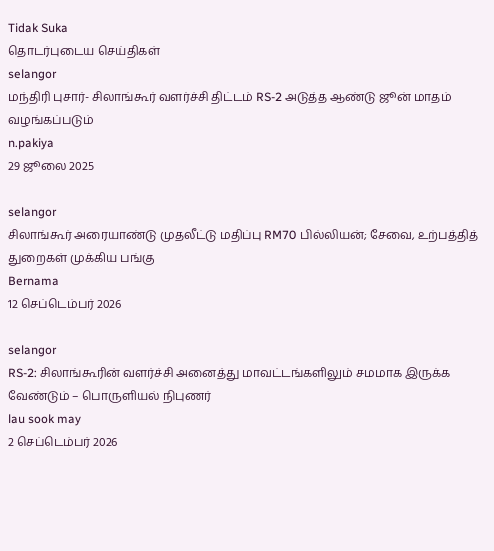Tidak Suka
தொடர்புடைய செய்திகள்
selangor
மந்திரி புசார்- சிலாங்கூர் வளர்ச்சி திட்டம் RS-2 அடுத்த ஆண்டு ஜூன் மாதம் வழங்கப்படும்
n.pakiya
29 ஜூலை 2025

selangor
சிலாங்கூர் அரையாண்டு முதலீட்டு மதிப்பு RM70 பில்லியன்; சேவை, உற்பத்தித் துறைகள் முக்கிய பங்கு
Bernama
12 செப்டெம்பர் 2026

selangor
RS-2: சிலாங்கூரின் வளர்ச்சி அனைத்து மாவட்டங்களிலும் சமமாக இருக்க வேண்டும் – பொருளியல் நிபுணர்
lau sook may
2 செப்டெம்பர் 2026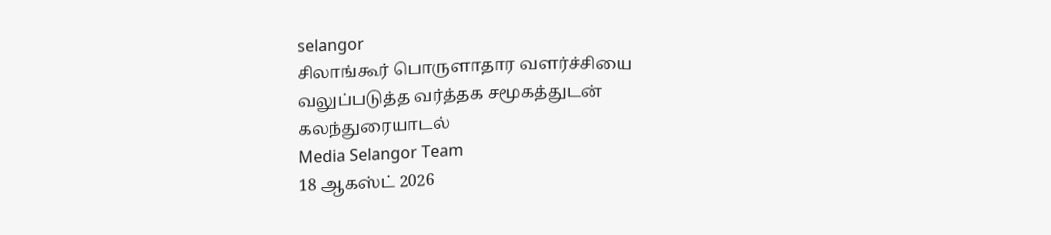selangor
சிலாங்கூர் பொருளாதார வளர்ச்சியை வலுப்படுத்த வர்த்தக சமூகத்துடன் கலந்துரையாடல்
Media Selangor Team
18 ஆகஸ்ட் 2026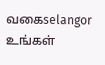வகைselangor
உங்கள்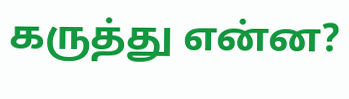கருத்து என்ன?